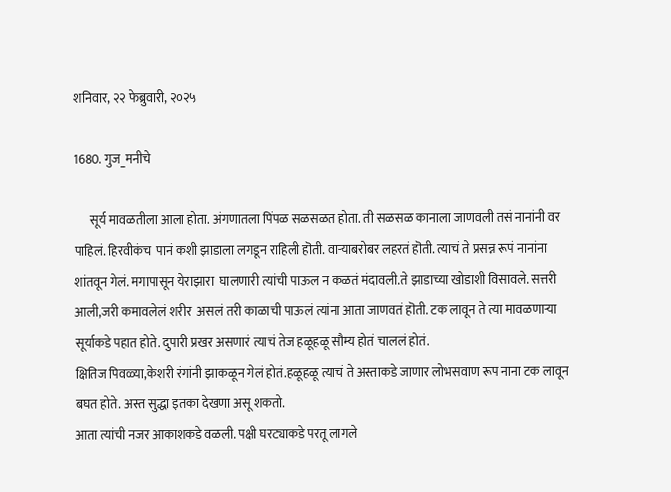शनिवार, २२ फेब्रुवारी, २०२५

1680. गुज_मनीचे

      सूर्य मावळतीला आला होता. अंगणातला पिंपळ सळसळत होता. ती सळसळ कानाला जाणवली तसं नानांनी वर पाहिलं. हिरवीकंच  पानं कशी झाडाला लगडून राहिली हॊती. वाऱ्याबरोबर लहरतं हॊती. त्याचं ते प्रसन्न रूपं नानांना शांतवून गेलं. मगापासून येराझारा  घालणारी त्यांची पाऊल न कळतं मंदावली.ते झाडाच्या खोडाशी विसावले. सत्तरी आली,जरी कमावलेलं शरीर  असलं तरी काळाची पाऊलं त्यांना आता जाणवतं हॊती. टक लावून ते त्या मावळणाऱ्या सूर्याकडे पहात होते. दुपारी प्रखर असणारं त्याचं तेज हळूहळू सौम्य होतं चाललं होतं.
क्षितिज पिवळ्या,केशरी रंगांनी झाकळून गेलं होतं.हळूहळू त्याचं ते अस्ताकडे जाणार लोभसवाण रूप नाना टक लावून बघत होते. अस्त सुद्धा इतका देखणा असू शकतो.
आता त्यांची नजर आकाशकडे वळली. पक्षी घरट्याकडे परतू लागले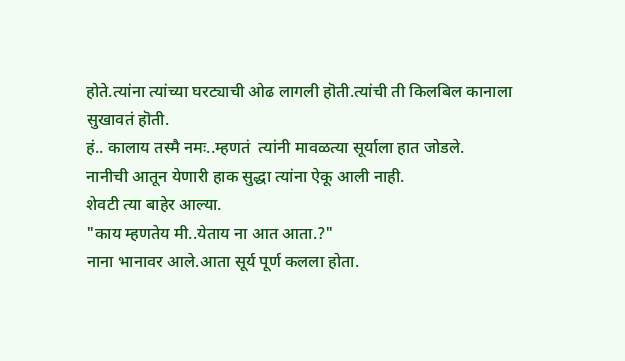होते.त्यांना त्यांच्या घरट्याची ओढ लागली हॊती.त्यांची ती किलबिल कानाला सुखावतं हॊती.
हं.. कालाय तस्मै नमः..म्हणतं  त्यांनी मावळत्या सूर्याला हात जोडले.
नानीची आतून येणारी हाक सुद्धा त्यांना ऐकू आली नाही.
शेवटी त्या बाहेर आल्या.
"काय म्हणतेय मी..येताय ना आत आता.?"
नाना भानावर आले.आता सूर्य पूर्ण कलला होता.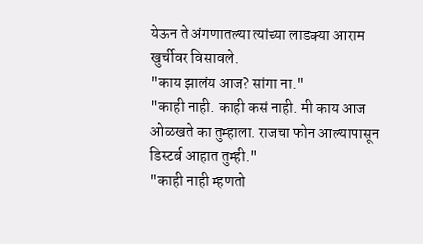येऊन ते अंगणातल्या त्यांच्या लाडक्या आराम खुर्चीवर विसावले.
"काय झालंय आज? सांगा ना."
"काही नाही. काही कसं नाही. मी काय आज ओळखते का तुम्हाला. राजचा फोन आल्यापासून डिस्टर्ब आहात तुम्ही."
"काही नाही म्हणतो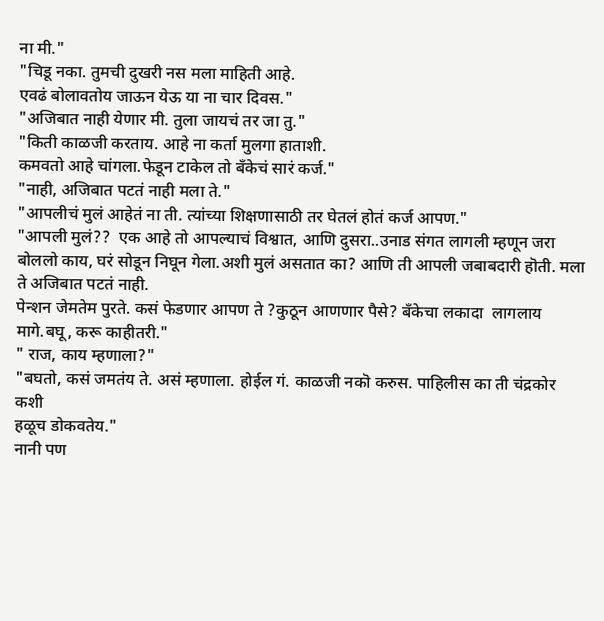ना मी."
"चिडू नका. तुमची दुखरी नस मला माहिती आहे.
एवढं बोलावतोय जाऊन येऊ या ना चार दिवस."
"अजिबात नाही येणार मी. तुला जायचं तर जा तु."
"किती काळजी करताय. आहे ना कर्ता मुलगा हाताशी.
कमवतो आहे चांगला.फेडून टाकेल तो बँकेचं सारं कर्ज."
"नाही, अजिबात पटतं नाही मला ते."
"आपलीचं मुलं आहेतं ना ती. त्यांच्या शिक्षणासाठी तर घेतलं होतं कर्ज आपण."
"आपली मुलं??  एक आहे तो आपल्याचं विश्वात, आणि दुसरा..उनाड संगत लागली म्हणून जरा बोललो काय, घरं सोडून निघून गेला.अशी मुलं असतात का? आणि ती आपली जबाबदारी हॊती. मला ते अजिबात पटतं नाही.
पेन्शन जेमतेम पुरते. कसं फेडणार आपण ते ?कुठून आणणार पैसे? बँकेचा लकादा  लागलाय मागे.बघू, करू काहीतरी."
" राज, काय म्हणाला?"
"बघतो, कसं जमतंय ते. असं म्हणाला. होईल गं. काळजी नकॊ करुस. पाहिलीस का ती चंद्रकोर  कशी
हळूच डोकवतेय."
नानी पण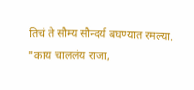तिचं ते सौम्य सौन्दर्य बघण्यात रमल्या.
"काय चाललंय राजा,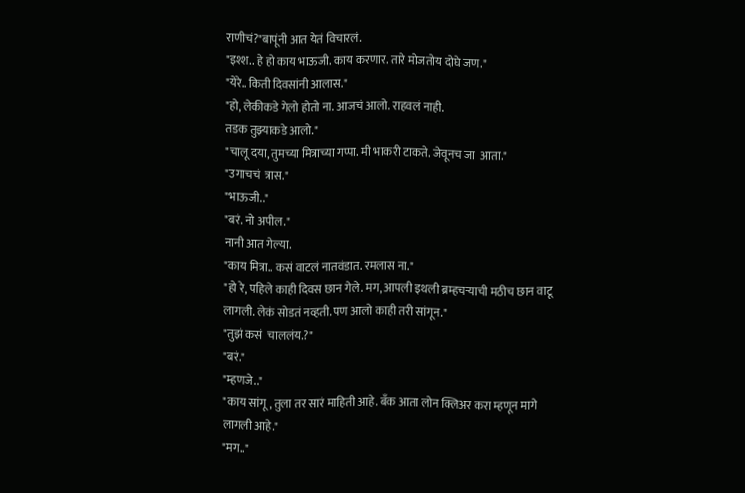राणीचं?"बापूंनी आत येतं विचारलं.
"इश्श.. हे हो काय भाऊजी. काय करणार. तारे मोजतोय दोघे जण."
"येरे.. किती दिवसांनी आलास."
"हो, लेकीकडे गेलो होतो ना. आजचं आलो. राहवलं नाही.
तडक तुझ्याकडे आलो."
"चालू दया, तुमच्या मित्राच्या गप्पा. मी भाकरी टाकते. जेवूनच जा  आता."
"उगाचचं  त्रास."
"भाऊजी.."
"बरं. नो अपील."
नानी आत गेल्या.
"काय मित्रा.. कसं वाटलं नातवंडात. रमलास ना."
"हो रे, पहिले काही दिवस छान गेले. मग, आपली इथली ब्रम्हचऱ्याची मठीच छान वाटू लागली. लेकं सोडतं नव्हती. पण आलो काही तरी सांगून."
"तुझं कसं  चाललंय.?"
"बरं."
"म्हणजे.."
"काय सांगू, तुला तर सारं माहिती आहे. बॅंक आता लोन क्लिअर करा म्हणून मागे लागली आहे."
"मग.."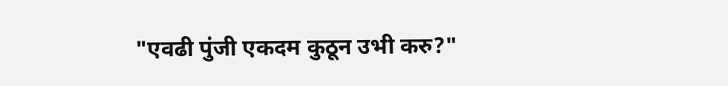"एवढी पुंजी एकदम कुठून उभी करु?"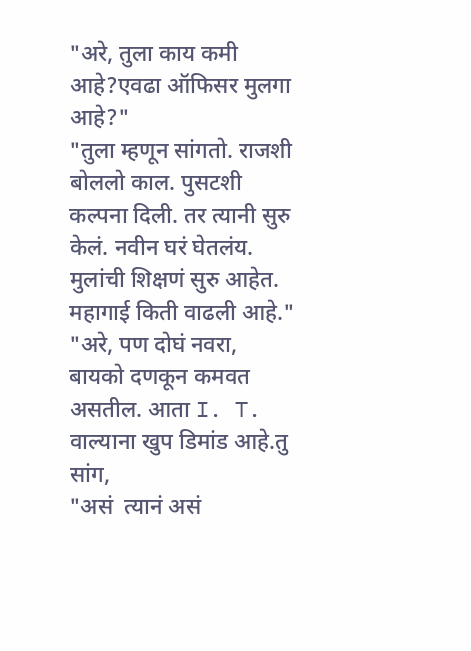"अरे, तुला काय कमी आहे?एवढा ऑफिसर मुलगा आहे?"
"तुला म्हणून सांगतो. राजशी बोललो काल. पुसटशी कल्पना दिली. तर त्यानी सुरु केलं. नवीन घरं घेतलंय.
मुलांची शिक्षणं सुरु आहेत. महागाई किती वाढली आहे."
"अरे, पण दोघं नवरा, बायको दणकून कमवत असतील. आता I. T. वाल्याना खुप डिमांड आहे.तु सांग,
"असं  त्यानं असं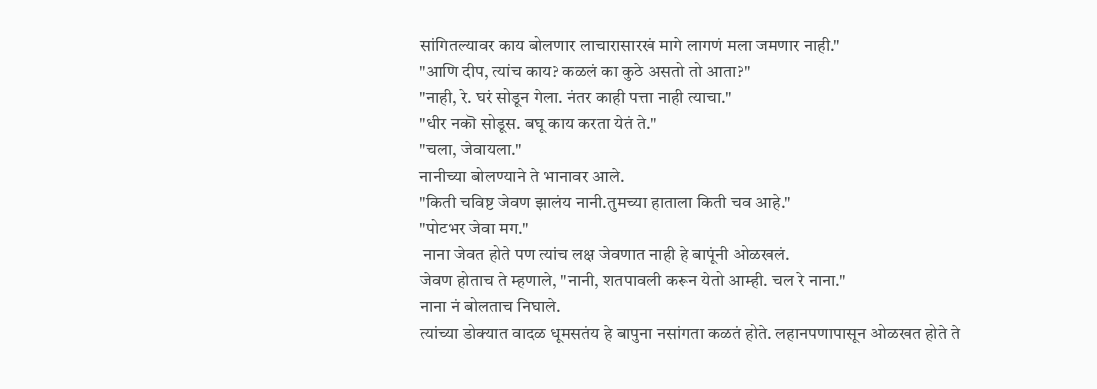सांगितल्यावर काय बोलणार लाचारासारखं मागे लागणं मला जमणार नाही."
"आणि दीप, त्यांच काय? कळलं का कुठे असतो तो आता?"
"नाही, रे. घरं सोडून गेला. नंतर काही पत्ता नाही त्याचा."
"धीर नकॊ सोडूस. बघू काय करता येतं ते."
"चला, जेवायला."
नानीच्या बोलण्याने ते भानावर आले.
"किती चविष्ट जेवण झालंय नानी.तुमच्या हाताला किती चव आहे."
"पोटभर जेवा मग."
 नाना जेवत होते पण त्यांच लक्ष जेवणात नाही हे बापूंनी ओळखलं.
जेवण होताच ते म्हणाले, "नानी, शतपावली करून येतो आम्ही. चल रे नाना."
नाना नं बोलताच निघाले.
त्यांच्या डोक्यात वादळ धूमसतंय हे बापुना नसांगता कळतं होते. लहानपणापासून ओळखत होते ते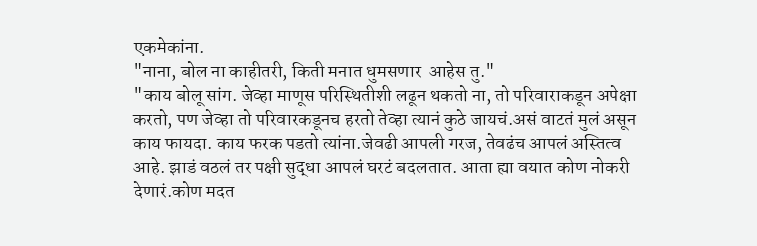एकमेकांना.
"नाना, बोल ना काहीतरी, किती मनात धुमसणार  आहेस तु."
"काय बोलू सांग. जेव्हा माणूस परिस्थितीशी लढून थकतो ना, तो परिवाराकडून अपेक्षा करतो, पण जेव्हा तो परिवारकडूनच हरतो तेव्हा त्यानं कुठे जायचं.असं वाटतं मुलं असून काय फायदा. काय फरक पडतो त्यांना.जेवढी आपली गरज, तेवढंच आपलं अस्तित्व आहे. झाडं वठलं तर पक्षी सुद्धा आपलं घरटं बदलतात. आता ह्या वयात कोण नोकरी देणारं.कोण मदत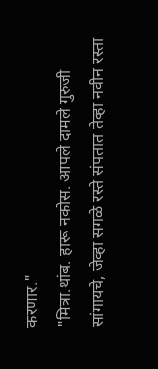करणार."
"मित्रा.थांब. हारू नकोस. आपले दामले गुरुजी सांगायचे, जेव्हा सगळे रस्ते संपतात तेव्हा नवीन रस्ता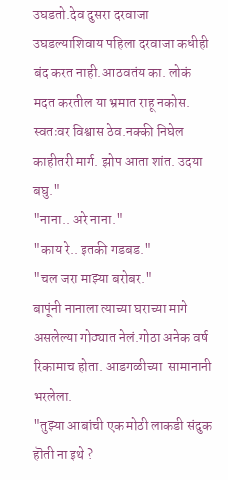उघडतो.देव दुसरा दरवाजा उघडल्याशिवाय पहिला दरवाजा कधीही बंद करत नाही.आठवतंय का. लोकं मदत करतील या भ्रमात राहू नकोस. स्वतःवर विश्वास ठेव.नक्की निघेल काहीतरी मार्ग. झोप आता शांत. उदया बघु."
"नाना.. अरे नाना."
"काय रे.. इतकी गडबड."
"चल जरा माझ्या बरोबर."
बापूंनी नानाला त्याच्या घराच्या मागे असलेल्या गोठ्यात नेलं.गोठा अनेक वर्ष रिकामाच होता. आडगळीच्या  सामानानी भरलेला.
"तुझ्या आबांची एक मोठी लाकडी संदुक हॊती ना इथे ?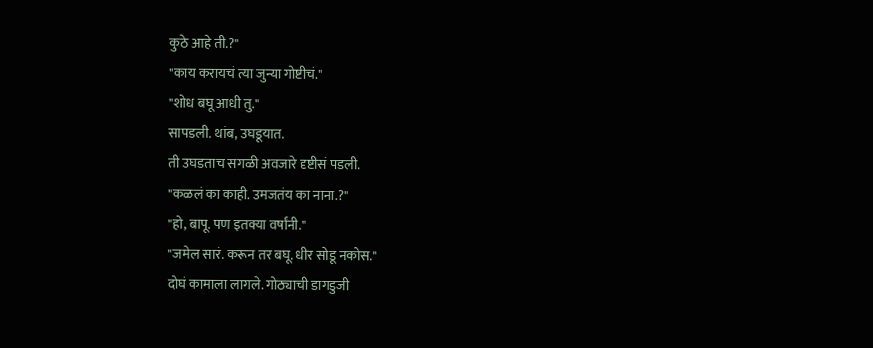कुठे आहे ती.?"
"काय करायचं त्या जुन्या गोष्टीचं."
"शोध बघू आधी तु."
सापडली. थांब, उघडूयात.
ती उघडताच सगळी अवजारे दृष्टीसं पडली.
"कळलं का काही. उमजतंय का नाना.?"
"हो, बापू. पण इतक्या वर्षांनी."
"जमेल सारं. करून तर बघू. धीर सोडू नकोस."
दोघं कामाला लागले. गोठ्याची डागडुजी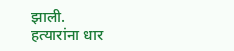झाली.
हत्यारांना धार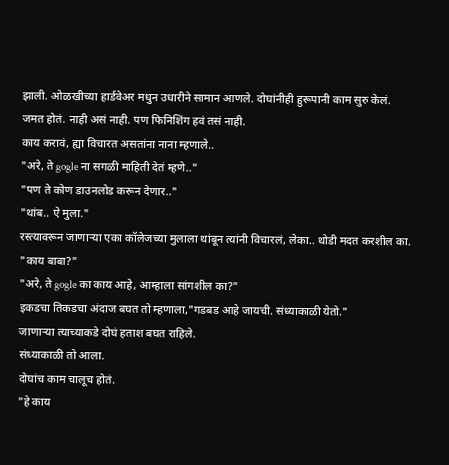झाली. ओळखीच्या हार्डवेअर मधुन उधारीने सामान आणले. दोघांनीही हुरूपानी काम सुरु केलं.
जमत होतं. नाही असं नाही. पण फिनिशिंग हवं तसं नाही.
काय करावं, ह्या विचारत असतांना नाना म्हणाले..
"अरे, ते gogle ना सगळी माहिती देतं म्हणे.."
"पण ते कोण डाउनलोड करून देणार.."
"थांब.. ऐ मुला."
रस्त्यावरून जाणाऱ्या एका कॉलेजच्या मुलाला थांबून त्यांनी विचारलं, लेका.. थोडी मदत करशील का.
"काय बाबा?"
"अरे, ते gogle का काय आहे, आम्हाला सांगशील का?"
इकडचा तिकडचा अंदाज बघत तो म्हणाला,"गडबड आहे जायची. संध्याकाळी येतो."
जाणाऱ्या त्याच्याकडे दोघं हताश बघत राहिले.
संध्याकाळी तो आला.
दोघांच काम चालूच होतं.
"हे काय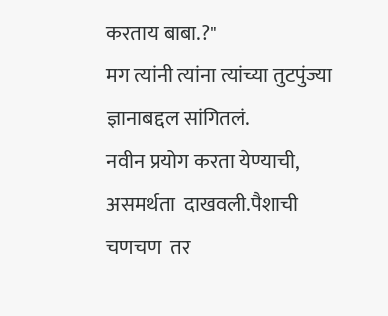करताय बाबा.?"
मग त्यांनी त्यांना त्यांच्या तुटपुंज्या ज्ञानाबद्दल सांगितलं.
नवीन प्रयोग करता येण्याची, असमर्थता  दाखवली.पैशाची चणचण  तर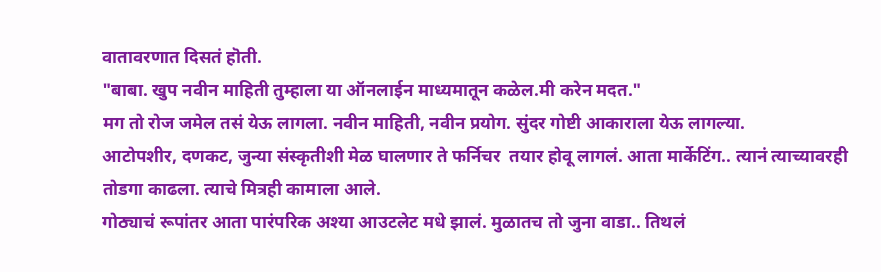वातावरणात दिसतं हॊती.
"बाबा. खुप नवीन माहिती तुम्हाला या ऑनलाईन माध्यमातून कळेल.मी करेन मदत."
मग तो रोज जमेल तसं येऊ लागला. नवीन माहिती, नवीन प्रयोग. सुंदर गोष्टी आकाराला येऊ लागल्या.
आटोपशीर, दणकट, जुन्या संस्कृतीशी मेळ घालणार ते फर्निचर  तयार होवू लागलं. आता मार्केटिंग.. त्यानं त्याच्यावरही तोडगा काढला. त्याचे मित्रही कामाला आले.
गोठ्याचं रूपांतर आता पारंपरिक अश्या आउटलेट मधे झालं. मुळातच तो जुना वाडा.. तिथलं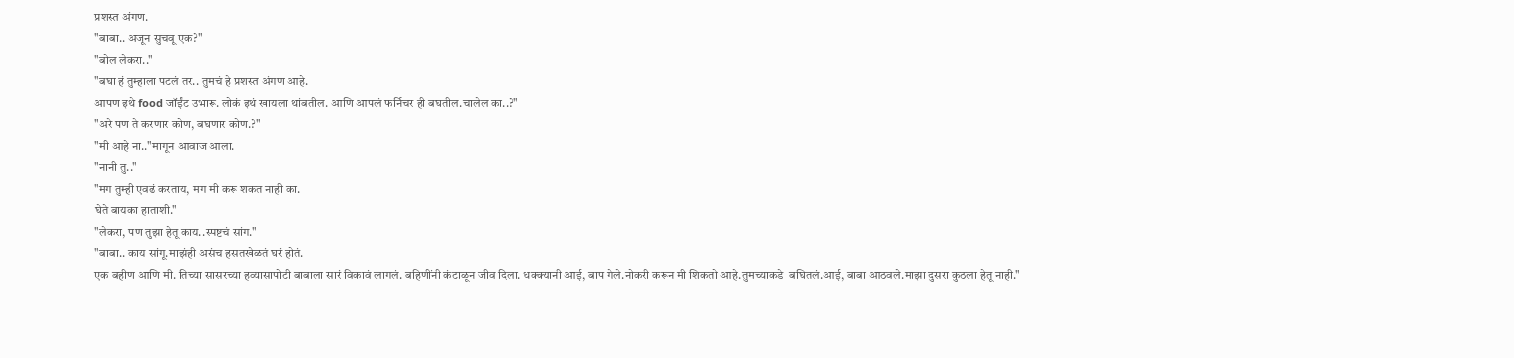प्रशस्त अंगण.
"बाबा.. अजून सुचवू एक?"
"बोल लेकरा.."
"बघा हं तुम्हाला पटलं तर.. तुमचं हे प्रशस्त अंगण आहे.
आपण इथे food जॉईंट उभारू. लोकं इथं खायला थांबतील. आणि आपलं फर्निचर ही बघतील.चालेल का..?"
"अरे पण ते करणार कोण, बघणार कोण.?"
"मी आहे ना.."मागून आवाज आला.
"नानी तु.."
"मग तुम्ही एवढं करताय, मग मी करू शकत नाही का.
घेते बायका हाताशी."
"लेकरा, पण तुझा हेतू काय..स्पष्टचं सांग."
"बाबा.. काय सांगू.माझंही असंच हसतखेळतं घरं होतं.
एक बहीण आणि मी. तिच्या सासरच्या हव्यासापोटी बाबाला सारं विकावं लागलं. बहिणींनी कंटाळून जीव दिला. धक्क्यानी आई, बाप गेले.नोकरी करून मी शिकतो आहे.तुमच्याकडे  बघितलं.आई, बाबा आठवले.माझा दुसरा कुठला हेतू नाही."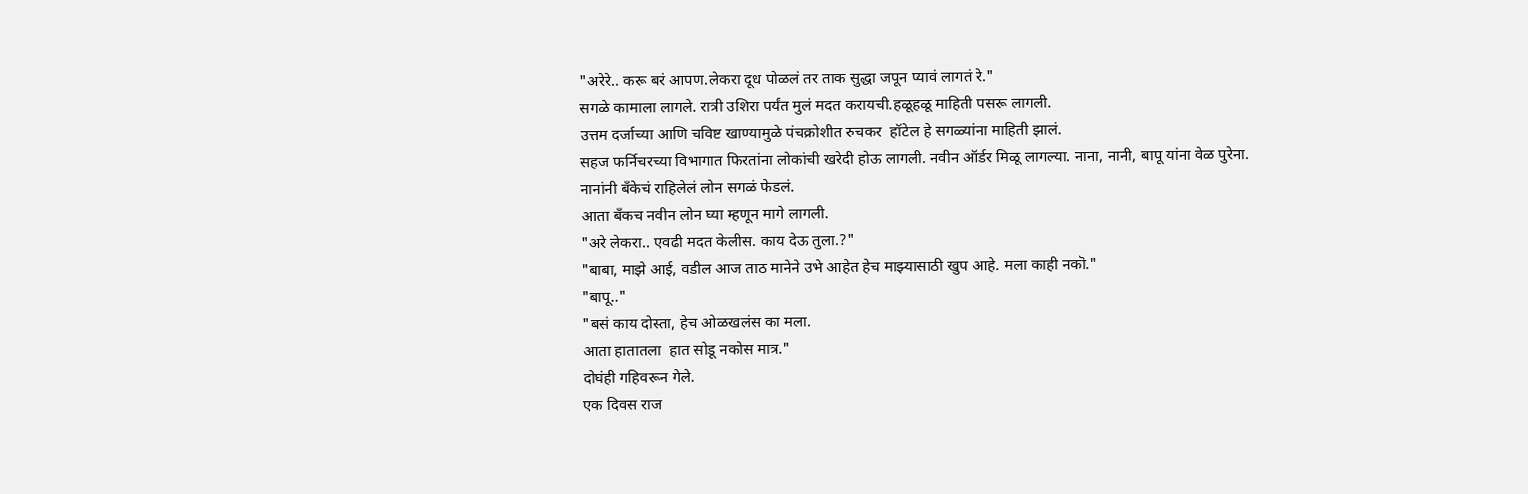"अरेरे.. करू बरं आपण.लेकरा दूध पोळलं तर ताक सुद्धा जपून प्यावं लागतं रे."
सगळे कामाला लागले. रात्री उशिरा पर्यंत मुलं मदत करायची.हळूहळू माहिती पसरू लागली.
उत्तम दर्जाच्या आणि चविष्ट खाण्यामुळे पंचक्रोशीत रुचकर  हॉटेल हे सगळ्यांना माहिती झालं.
सहज फर्निचरच्या विभागात फिरतांना लोकांची खरेदी होऊ लागली. नवीन ऑर्डर मिळू लागल्या. नाना, नानी, बापू यांना वेळ पुरेना.
नानांनी बँकेचं राहिलेलं लोन सगळं फेडलं.
आता बॅंकच नवीन लोन घ्या म्हणून मागे लागली.
"अरे लेकरा.. एवढी मदत केलीस. काय देऊ तुला.?"
"बाबा, माझे आई, वडील आज ताठ मानेने उभे आहेत हेच माझ्यासाठी खुप आहे. मला काही नकॊ."
"बापू.."
"बसं काय दोस्ता, हेच ओळखलंस का मला.
आता हातातला  हात सोडू नकोस मात्र."
दोघंही गहिवरून गेले.
एक दिवस राज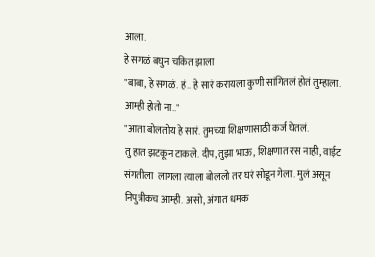आला.
हे सगळं बघुन चकित झाला
"बाबा, हे सगळं. हं.. हे सारं करायला कुणी सांगितलं होतं तुम्हाला. आम्ही होतो ना.."
"आता बोलतोय हे सारं. तुमच्या शिक्षणासाठी कर्ज घेतलं.
तु हात झटकून टाकले. दीप,तुझा भाऊ, शिक्षणात रस नाही, वाईट संगतीला  लागला त्याला बोललो तर घरं सोडून गेला. मुलं असून निपुत्रीकच आम्ही. असो, अंगात धमक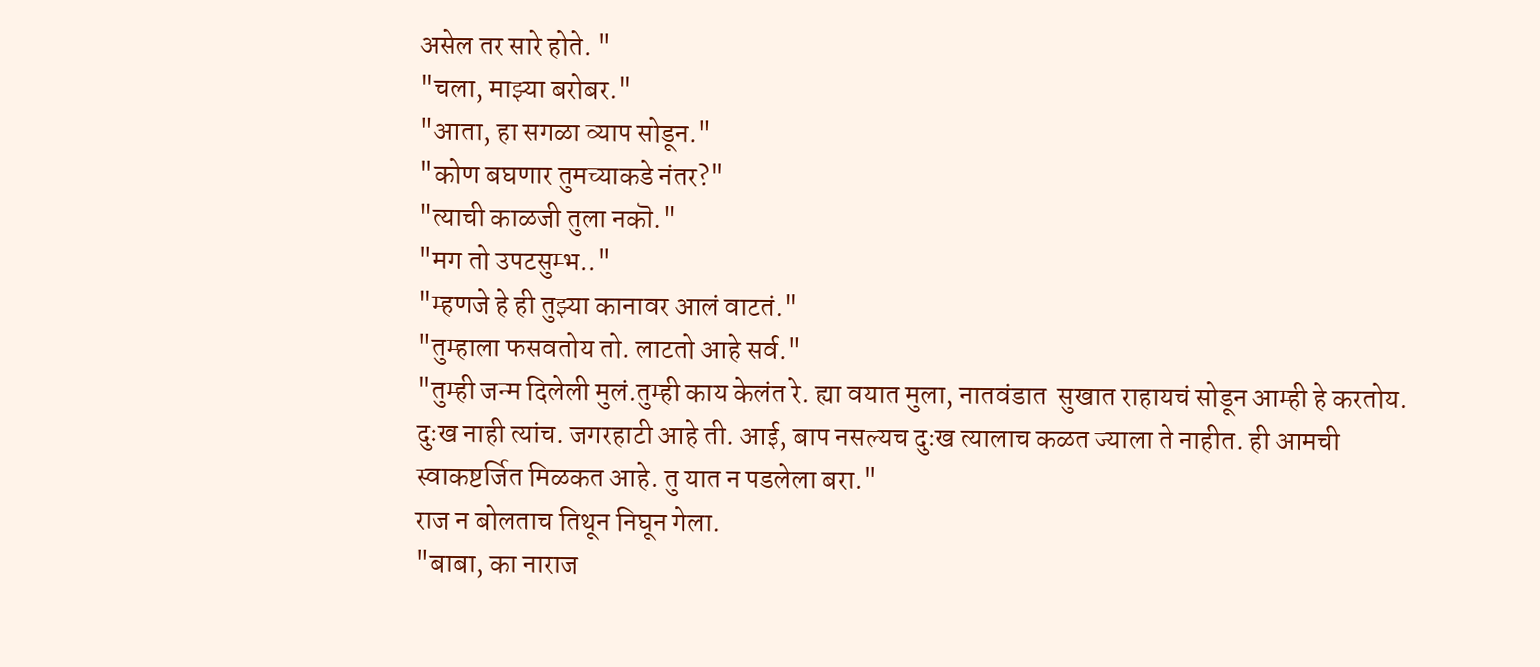असेल तर सारे होते. "
"चला, माझ्या बरोबर."
"आता, हा सगळा व्याप सोडून."
"कोण बघणार तुमच्याकडे नंतर?"
"त्याची काळजी तुला नकॊ."
"मग तो उपटसुम्भ.."
"म्हणजे हे ही तुझ्या कानावर आलं वाटतं."
"तुम्हाला फसवतोय तो. लाटतो आहे सर्व."
"तुम्ही जन्म दिलेली मुलं.तुम्ही काय केलंत रे. ह्या वयात मुला, नातवंडात  सुखात राहायचं सोडून आम्ही हे करतोय.
दुःख नाही त्यांच. जगरहाटी आहे ती. आई, बाप नसल्यच दुःख त्यालाच कळत ज्याला ते नाहीत. ही आमची स्वाकष्टर्जित मिळकत आहे. तु यात न पडलेला बरा."
राज न बोलताच तिथून निघून गेला.
"बाबा, का नाराज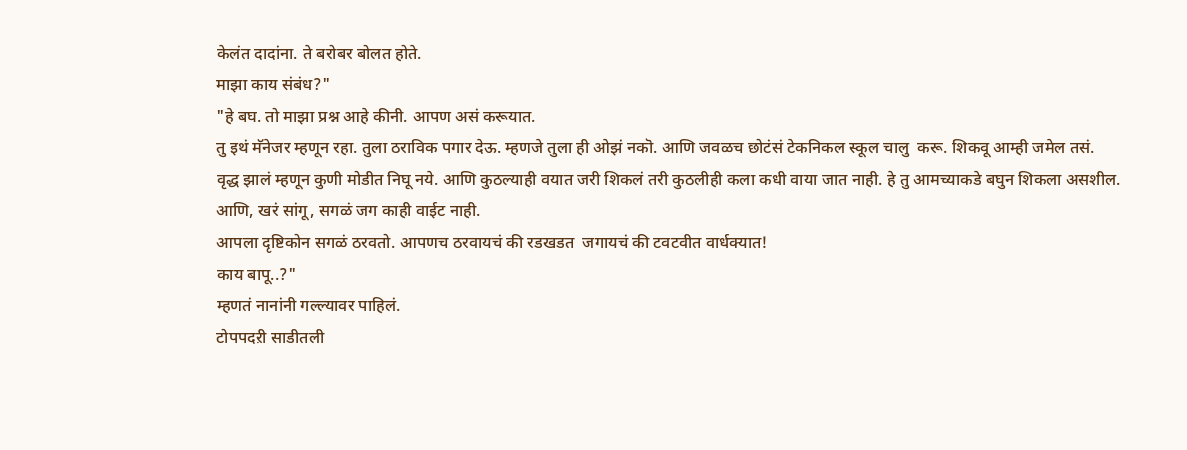केलंत दादांना. ते बरोबर बोलत होते.
माझा काय संबंध?"
"हे बघ. तो माझा प्रश्न आहे कीनी. आपण असं करूयात.
तु इथं मॅनेजर म्हणून रहा. तुला ठराविक पगार देऊ. म्हणजे तुला ही ओझं नकॊ. आणि जवळच छोटंसं टेकनिकल स्कूल चालु  करू. शिकवू आम्ही जमेल तसं.
वृद्ध झालं म्हणून कुणी मोडीत निघू नये. आणि कुठल्याही वयात जरी शिकलं तरी कुठलीही कला कधी वाया जात नाही. हे तु आमच्याकडे बघुन शिकला असशील.
आणि, खरं सांगू, सगळं जग काही वाईट नाही.
आपला दृष्टिकोन सगळं ठरवतो. आपणच ठरवायचं की रडखडत  जगायचं की टवटवीत वार्धक्यात!
काय बापू..?"
म्हणतं नानांनी गल्ल्यावर पाहिलं.
टोपपदऱी साडीतली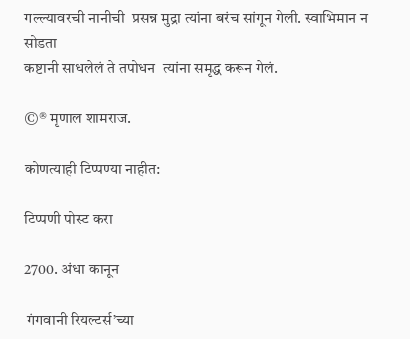गल्ल्यावरची नानीची  प्रसन्न मुद्रा त्यांना बरंच सांगून गेली. स्वाभिमान न सोडता
कष्टानी साधलेलं ते तपोधन  त्यांना समृद्ध करून गेलं.

©® मृणाल शामराज.

कोणत्याही टिप्पण्‍या नाहीत:

टिप्पणी पोस्ट करा

2700. अंधा कानून

 गंगवानी रियल्टर्स’च्या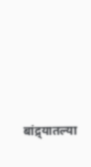बांद्र्यातल्या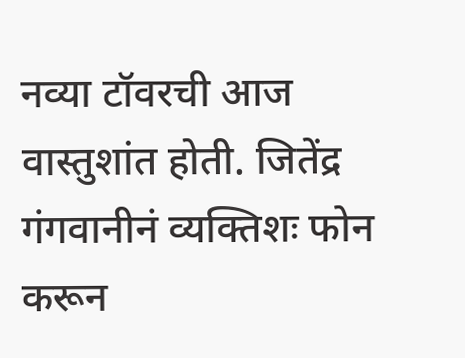नव्या टॉवरची आज वास्तुशांत होती. जितेंद्र गंगवानीनं व्यक्तिशः फोन करून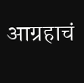आग्रहाचं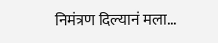निमंत्रण दिल्यानं मला...